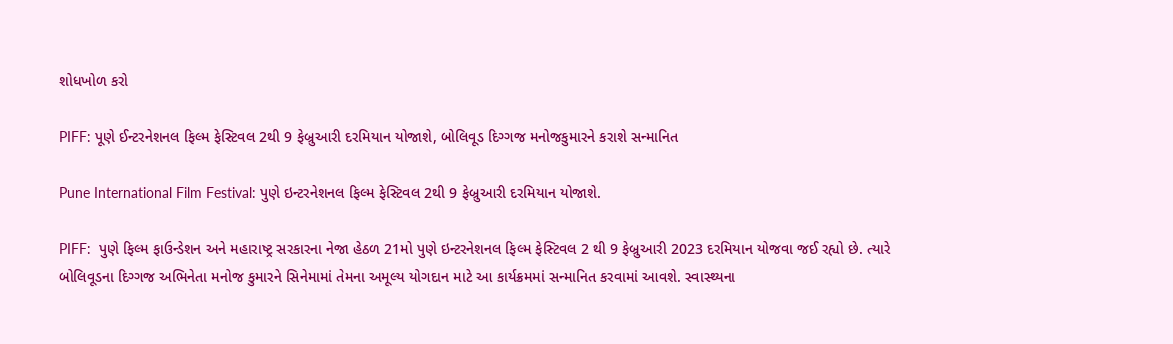શોધખોળ કરો

PIFF: પૂણે ઈન્ટરનેશનલ ફિલ્મ ફેસ્ટિવલ 2થી 9 ફેબ્રુઆરી દરમિયાન યોજાશે, બોલિવૂડ દિગ્ગજ મનોજકુમારને કરાશે સન્માનિત

Pune International Film Festival: પુણે ઇન્ટરનેશનલ ફિલ્મ ફેસ્ટિવલ 2થી 9 ફેબ્રુઆરી દરમિયાન યોજાશે.

PIFF:  પુણે ફિલ્મ ફાઉન્ડેશન અને મહારાષ્ટ્ર સરકારના નેજા હેઠળ 21મો પુણે ઇન્ટરનેશનલ ફિલ્મ ફેસ્ટિવલ 2 થી 9 ફેબ્રુઆરી 2023 દરમિયાન યોજવા જઈ રહ્યો છે. ત્યારે બોલિવૂડના દિગ્ગજ અભિનેતા મનોજ કુમારને સિનેમામાં તેમના અમૂલ્ય યોગદાન માટે આ કાર્યક્રમમાં સન્માનિત કરવામાં આવશે. સ્વાસ્થ્યના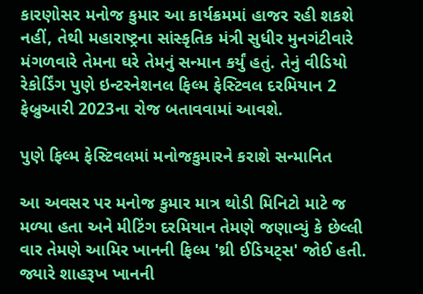કારણોસર મનોજ કુમાર આ કાર્યક્રમમાં હાજર રહી શકશે નહીં, તેથી મહારાષ્ટ્રના સાંસ્કૃતિક મંત્રી સુધીર મુનગંટીવારે મંગળવારે તેમના ઘરે તેમનું સન્માન કર્યું હતું. તેનું વીડિયો રેકોર્ડિંગ પુણે ઇન્ટરનેશનલ ફિલ્મ ફેસ્ટિવલ દરમિયાન 2 ફેબ્રુઆરી 2023ના રોજ બતાવવામાં આવશે.

પુણે ફિલ્મ ફેસ્ટિવલમાં મનોજકુમારને કરાશે સન્માનિત

આ અવસર પર મનોજ કુમાર માત્ર થોડી મિનિટો માટે જ મળ્યા હતા અને મીટિંગ દરમિયાન તેમણે જણાવ્યું કે છેલ્લી વાર તેમણે આમિર ખાનની ફિલ્મ 'થ્રી ઈડિયટ્સ' જોઈ હતી. જ્યારે શાહરૂખ ખાનની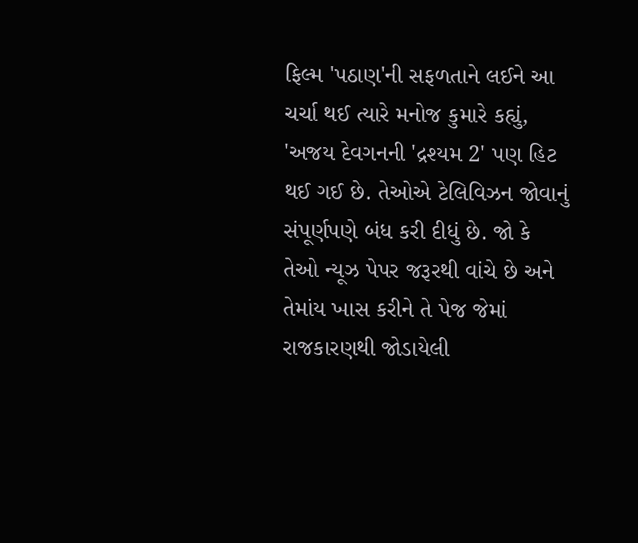ફિલ્મ 'પઠાણ'ની સફળતાને લઈને આ ચર્ચા થઈ ત્યારે મનોજ કુમારે કહ્યું, 'અજય દેવગનની 'દ્રશ્યમ 2' પણ હિટ થઈ ગઈ છે. તેઓએ ટેલિવિઝન જોવાનું સંપૂર્ણપણે બંધ કરી દીધું છે. જો કે તેઓ ન્યૂઝ પેપર જરૂરથી વાંચે છે અને તેમાંય ખાસ કરીને તે પેજ જેમાં રાજકારણથી જોડાયેલી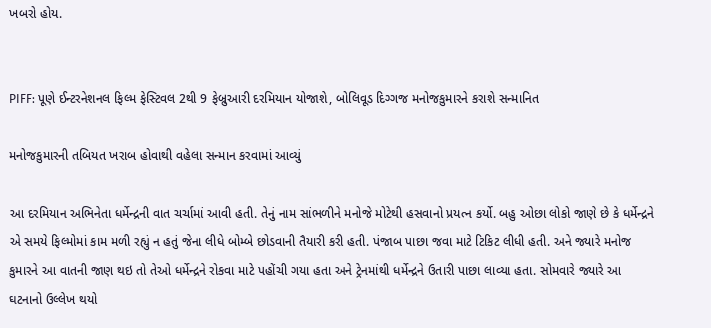ખબરો હોય.


PIFF: પૂણે ઈન્ટરનેશનલ ફિલ્મ ફેસ્ટિવલ 2થી 9 ફેબ્રુઆરી દરમિયાન યોજાશે, બોલિવૂડ દિગ્ગજ મનોજકુમારને કરાશે સન્માનિત

મનોજકુમારની તબિયત ખરાબ હોવાથી વહેલા સન્માન કરવામાં આવ્યું

આ દરમિયાન અભિનેતા ધર્મેન્દ્રની વાત ચર્ચામાં આવી હતી. તેનું નામ સાંભળીને મનોજે મોટેથી હસવાનો પ્રયત્ન કર્યો. બહુ ઓછા લોકો જાણે છે કે ધર્મેન્દ્રને એ સમયે ફિલ્મોમાં કામ મળી રહ્યું ન હતું જેના લીધે બોમ્બે છોડવાની તૈયારી કરી હતી. પંજાબ પાછા જવા માટે ટિકિટ લીધી હતી. અને જ્યારે મનોજ કુમારને આ વાતની જાણ થઇ તો તેઓ ધર્મેન્દ્રને રોકવા માટે પહોંચી ગયા હતા અને ટ્રેનમાંથી ધર્મેન્દ્રને ઉતારી પાછા લાવ્યા હતા. સોમવારે જ્યારે આ ઘટનાનો ઉલ્લેખ થયો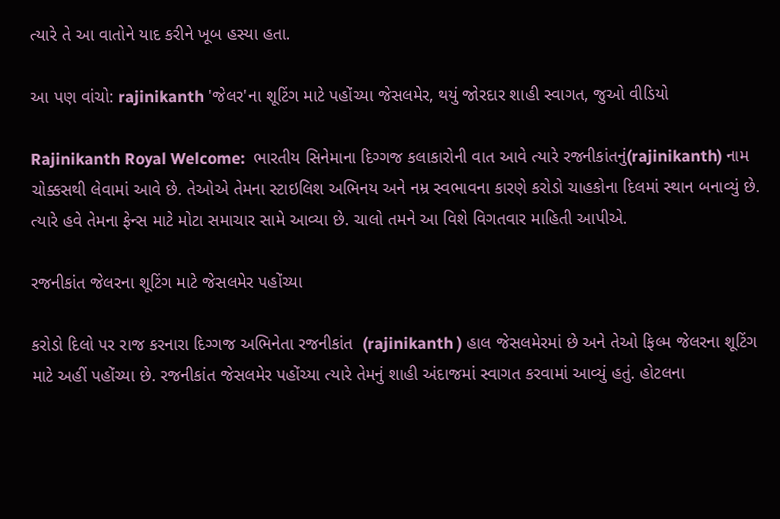ત્યારે તે આ વાતોને યાદ કરીને ખૂબ હસ્યા હતા.

આ પણ વાંચો: rajinikanth 'જેલર'ના શૂટિંગ માટે પહોંચ્યા જેસલમેર, થયું જોરદાર શાહી સ્વાગત, જુઓ વીડિયો

Rajinikanth Royal Welcome:  ભારતીય સિનેમાના દિગ્ગજ કલાકારોની વાત આવે ત્યારે રજનીકાંતનું(rajinikanth) નામ ચોક્કસથી લેવામાં આવે છે. તેઓએ તેમના સ્ટાઇલિશ અભિનય અને નમ્ર સ્વભાવના કારણે કરોડો ચાહકોના દિલમાં સ્થાન બનાવ્યું છે. ત્યારે હવે તેમના ફેન્સ માટે મોટા સમાચાર સામે આવ્યા છે. ચાલો તમને આ વિશે વિગતવાર માહિતી આપીએ.

રજનીકાંત જેલરના શૂટિંગ માટે જેસલમેર પહોંચ્યા

કરોડો દિલો પર રાજ કરનારા દિગ્ગજ અભિનેતા રજનીકાંત  (rajinikanth ) હાલ જેસલમેરમાં છે અને તેઓ ફિલ્મ જેલરના શૂટિંગ માટે અહીં પહોંચ્યા છે. રજનીકાંત જેસલમેર પહોંચ્યા ત્યારે તેમનું શાહી અંદાજમાં સ્વાગત કરવામાં આવ્યું હતું. હોટલના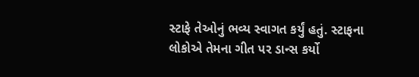સ્ટાફે તેઓનું ભવ્ય સ્વાગત કર્યું હતું. સ્ટાફના લોકોએ તેમના ગીત પર ડાન્સ કર્યો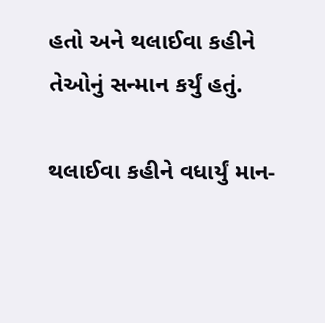હતો અને થલાઈવા કહીને તેઓનું સન્માન કર્યું હતું.

થલાઈવા કહીને વધાર્યું માન-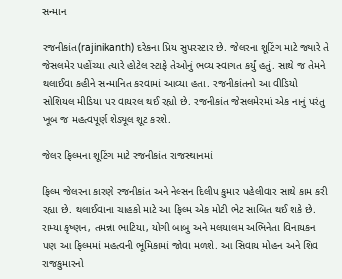સન્માન

રજનીકાંત(rajinikanth) દરેકના પ્રિય સુપરસ્ટાર છે. જેલરના શૂટિંગ માટે જ્યારે તે જેસલમેર પહોંચ્યા ત્યારે હોટેલ સ્ટાફે તેઓનું ભવ્ય સ્વાગત કર્યું હતું. સાથે જ તેમને થલાઈવા કહીને સન્માનિત કરવામાં આવ્યા હતા. રજનીકાંતનો આ વીડિયો સોશિયલ મીડિયા પર વાયરલ થઈ રહ્યો છે. રજનીકાંત જેસલમેરમાં એક નાનું પરંતુ ખૂબ જ મહત્વપૂર્ણ શેડ્યૂલ શૂટ કરશે.

જેલર ફિલ્મના શૂટિંગ માટે રજનીકાંત રાજસ્થાનમાં

ફિલ્મ જેલરના કારણે રજનીકાંત અને નેલ્સન દિલીપ કુમાર પહેલીવાર સાથે કામ કરી રહ્યા છે. થલાઈવાના ચાહકો માટે આ ફિલ્મ એક મોટી ભેટ સાબિત થઈ શકે છે. રામ્યા કૃષ્ણન, તમન્ના ભાટિયા, યોગી બાબુ અને મલયાલમ અભિનેતા વિનાયકન પણ આ ફિલ્મમાં મહત્વની ભૂમિકામાં જોવા મળશે. આ સિવાય મોહન અને શિવ રાજકુમારનો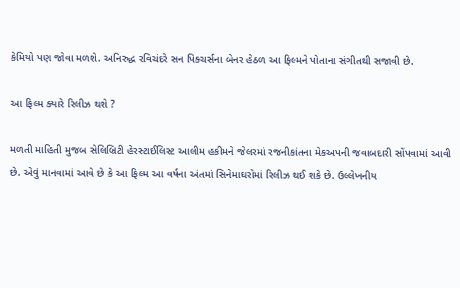કેમિયો પણ જોવા મળશે. અનિરુદ્ધ રવિચંદરે સન પિક્ચર્સના બેનર હેઠળ આ ફિલ્મને પોતાના સંગીતથી સજાવી છે.

આ ફિલ્મ ક્યારે રિલીઝ થશે ?

મળતી માહિતી મુજબ સેલિબ્રિટી હેરસ્ટાઈલિસ્ટ આલીમ હકીમને જેલરમાં રજનીકાંતના મેકઅપની જવાબદારી સોંપવામાં આવી છે. એવું માનવામાં આવે છે કે આ ફિલ્મ આ વર્ષના અંતમાં સિનેમાઘરોમાં રિલીઝ થઈ શકે છે. ઉલ્લેખનીય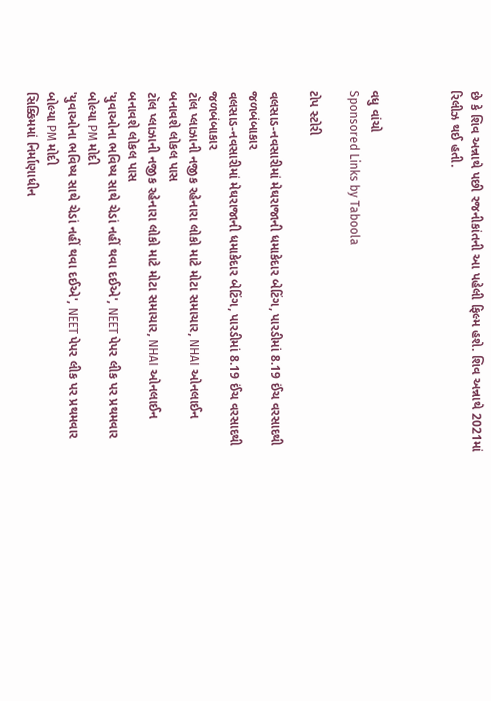છે કે શિવ અન્નાથે પછી રજનીકાંતની આ પહેલી ફિલ્મ હશે. શિવ અન્નાથે 2021માં રિલીઝ થઈ હતી.



વધુ વાંચો
Sponsored Links by Taboola

ટોપ સ્ટોરી

વલસાડ-નવસારીમાં મેઘરાજાની ધમાકેદાર બેટિંગ, પારડીમાં 8.19 ઈંચ વરસાદથી જળબંબાકાર
વલસાડ-નવસારીમાં મેઘરાજાની ધમાકેદાર બેટિંગ, પારડીમાં 8.19 ઈંચ વરસાદથી જળબંબાકાર
ટૉલ પ્લાઝાની નજીક રહેનારા લોકો માટે મોટા સમાચાર, NHAI ઓનલાઈન બનાવશે લોકલ પાસ
ટૉલ પ્લાઝાની નજીક રહેનારા લોકો માટે મોટા સમાચાર, NHAI ઓનલાઈન બનાવશે લોકલ પાસ
'યુવાઓના ભવિષ્ય સાથે ચેડાં નહીં થવા દઈએ', NEET પેપર લીક પર પ્રથમવાર બોલ્યા PM મોદી
'યુવાઓના ભવિષ્ય સાથે ચેડાં નહીં થવા દઈએ', NEET પેપર લીક પર પ્રથમવાર બોલ્યા PM મોદી
સિક્કિમમાં નિર્માણાધીન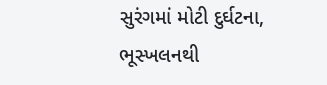સુરંગમાં મોટી દુર્ઘટના, ભૂસ્ખલનથી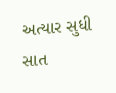અત્યાર સુધી સાત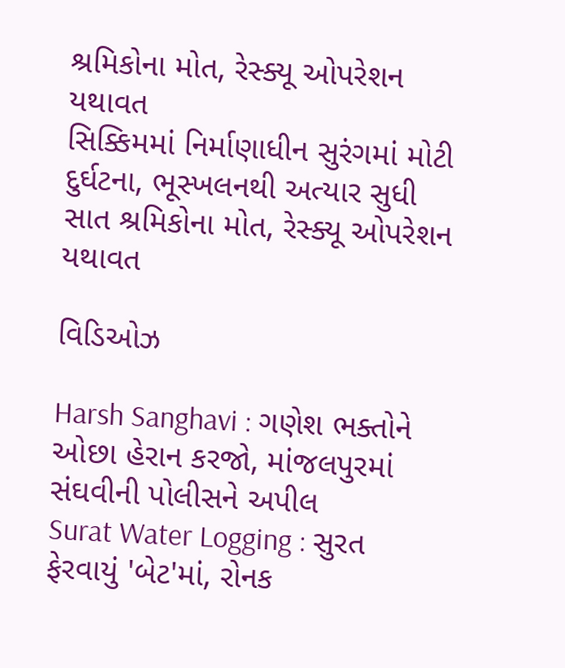શ્રમિકોના મોત, રેસ્ક્યૂ ઓપરેશન યથાવત
સિક્કિમમાં નિર્માણાધીન સુરંગમાં મોટી દુર્ઘટના, ભૂસ્ખલનથી અત્યાર સુધી સાત શ્રમિકોના મોત, રેસ્ક્યૂ ઓપરેશન યથાવત

વિડિઓઝ

Harsh Sanghavi : ગણેશ ભક્તોને ઓછા હેરાન કરજો, માંજલપુરમાં સંઘવીની પોલીસને અપીલ
Surat Water Logging : સુરત ફેરવાયું 'બેટ'માં, રોનક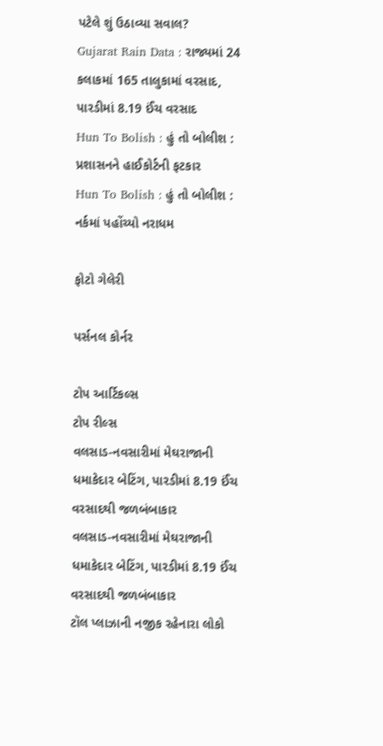પટેલે શું ઉઠાવ્યા સવાલ?
Gujarat Rain Data : રાજ્યમાં 24 કલાકમાં 165 તાલુકામાં વરસાદ, પારડીમાં 8.19 ઈંચ વરસાદ
Hun To Bolish : હું તો બોલીશ : પ્રશાસનને હાઈકોર્ટની ફટકાર
Hun To Bolish : હું તો બોલીશ : નર્કમાં પહોંચ્યો નરાધમ

ફોટો ગેલેરી

પર્સનલ કોર્નર

ટોપ આર્ટિકલ્સ
ટોપ રીલ્સ
વલસાડ-નવસારીમાં મેઘરાજાની ધમાકેદાર બેટિંગ, પારડીમાં 8.19 ઈંચ વરસાદથી જળબંબાકાર
વલસાડ-નવસારીમાં મેઘરાજાની ધમાકેદાર બેટિંગ, પારડીમાં 8.19 ઈંચ વરસાદથી જળબંબાકાર
ટૉલ પ્લાઝાની નજીક રહેનારા લોકો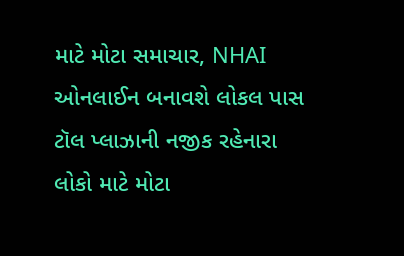માટે મોટા સમાચાર, NHAI ઓનલાઈન બનાવશે લોકલ પાસ
ટૉલ પ્લાઝાની નજીક રહેનારા લોકો માટે મોટા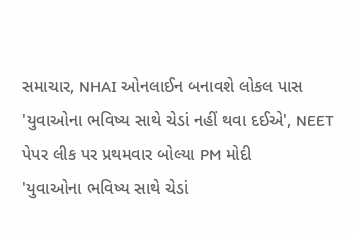સમાચાર, NHAI ઓનલાઈન બનાવશે લોકલ પાસ
'યુવાઓના ભવિષ્ય સાથે ચેડાં નહીં થવા દઈએ', NEET પેપર લીક પર પ્રથમવાર બોલ્યા PM મોદી
'યુવાઓના ભવિષ્ય સાથે ચેડાં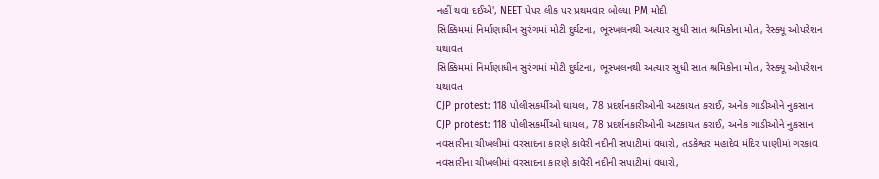નહીં થવા દઈએ', NEET પેપર લીક પર પ્રથમવાર બોલ્યા PM મોદી
સિક્કિમમાં નિર્માણાધીન સુરંગમાં મોટી દુર્ઘટના, ભૂસ્ખલનથી અત્યાર સુધી સાત શ્રમિકોના મોત, રેસ્ક્યૂ ઓપરેશન યથાવત
સિક્કિમમાં નિર્માણાધીન સુરંગમાં મોટી દુર્ઘટના, ભૂસ્ખલનથી અત્યાર સુધી સાત શ્રમિકોના મોત, રેસ્ક્યૂ ઓપરેશન યથાવત
CJP protest: 118 પોલીસકર્મીઓ ઘાયલ, 78 પ્રદર્શનકારીઓની અટકાયત કરાઈ, અનેક ગાડીઓને નુકસાન
CJP protest: 118 પોલીસકર્મીઓ ઘાયલ, 78 પ્રદર્શનકારીઓની અટકાયત કરાઈ, અનેક ગાડીઓને નુકસાન
નવસારીના ચીખલીમાં વરસાદના કારણે કાવેરી નદીની સપાટીમાં વધારો, તડકેશ્વર મહાદેવ મંદિર પાણીમાં ગરકાવ
નવસારીના ચીખલીમાં વરસાદના કારણે કાવેરી નદીની સપાટીમાં વધારો,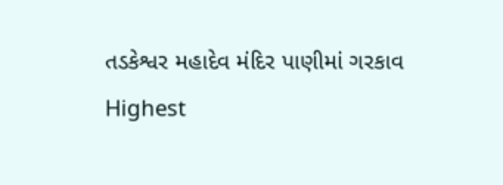તડકેશ્વર મહાદેવ મંદિર પાણીમાં ગરકાવ
Highest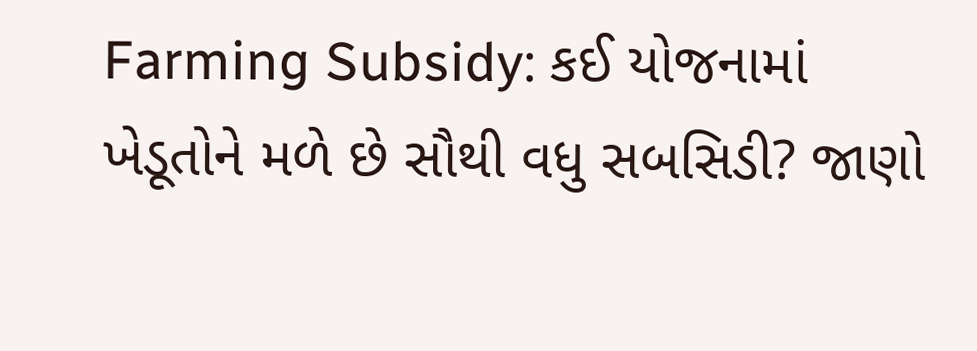Farming Subsidy: કઈ યોજનામાં ખેડૂતોને મળે છે સૌથી વધુ સબસિડી? જાણો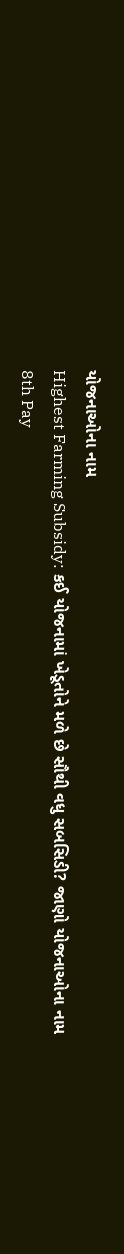યોજનાઓના નામ
Highest Farming Subsidy: કઈ યોજનામાં ખેડૂતોને મળે છે સૌથી વધુ સબસિડી? જાણો યોજનાઓના નામ
8th Pay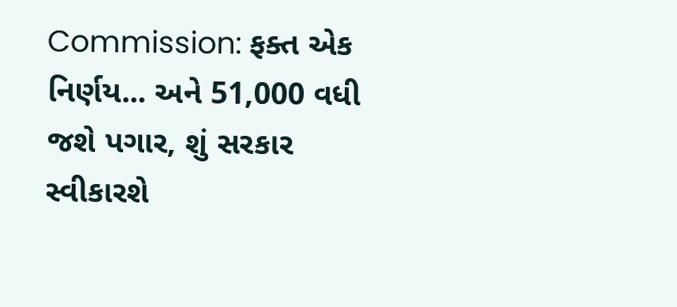Commission: ફક્ત એક નિર્ણય... અને 51,000 વધી જશે પગાર, શું સરકાર સ્વીકારશે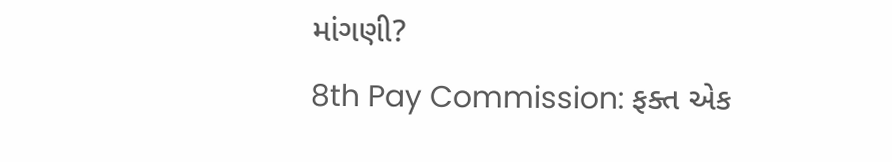માંગણી?
8th Pay Commission: ફક્ત એક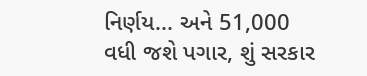નિર્ણય... અને 51,000 વધી જશે પગાર, શું સરકાર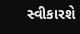સ્વીકારશે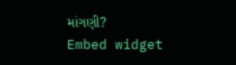માંગણી?
Embed widget